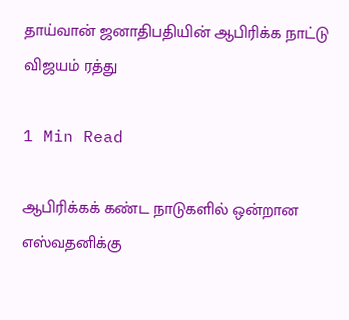தாய்வான் ஜனாதிபதியின் ஆபிரிக்க நாட்டு விஜயம் ரத்து

1 Min Read

ஆபிரிக்கக் கண்ட நாடுகளில் ஒன்றான எஸ்வதனிக்கு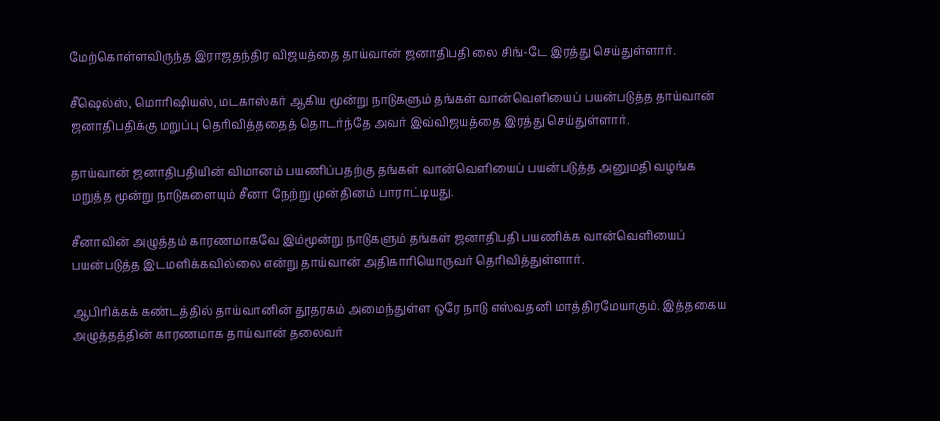மேற்கொள்ளவிருந்த இராஜதந்திர விஜயத்தை தாய்வான் ஜனாதிபதி லை சிங்-டே இரத்து செய்துள்ளார்.

சீஷெல்ஸ், மொரிஷியஸ், மடகாஸ்கர் ஆகிய மூன்று நாடுகளும் தங்கள் வான்வெளியைப் பயன்படுத்த தாய்வான் ஜனாதிபதிக்கு மறுப்பு தெரிவித்ததைத் தொடர்ந்தே அவர் இவ்விஜயத்தை இரத்து செய்துள்ளார்.

தாய்வான் ஜனாதிபதியின் விமானம் பயணிப்பதற்கு தங்கள் வான்வெளியைப் பயன்படுத்த அனுமதி வழங்க மறுத்த மூன்று நாடுகளையும் சீனா நேற்று முன்தினம் பாராட்டியது.

சீனாவின் அழுத்தம் காரணமாகவே இம்மூன்று நாடுகளும் தங்கள் ஜனாதிபதி பயணிக்க வான்வெளியைப் பயன்படுத்த இடமளிக்கவில்லை என்று தாய்வான் அதிகாரியொருவர் தெரிவித்துள்ளார்.

ஆபிரிக்கக் கண்டத்தில் தாய்வானின் தூதரகம் அமைந்துள்ள ஒரே நாடு எஸ்வதனி மாத்திரமேயாகும். இத்தகைய அழுத்தத்தின் காரணமாக தாய்வான் தலைவர்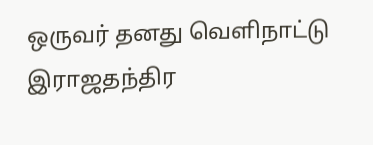ஒருவர் தனது வெளிநாட்டு இராஜதந்திர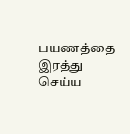பயணத்தை இரத்து செய்ய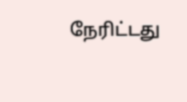நேரிட்டது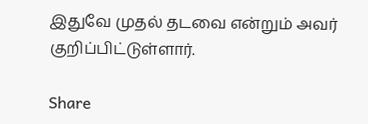இதுவே முதல் தடவை என்றும் அவர் குறிப்பிட்டுள்ளார்.

Share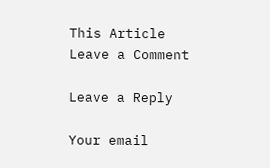This Article
Leave a Comment

Leave a Reply

Your email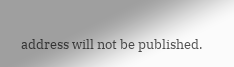address will not be published.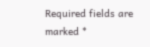Required fields are marked *